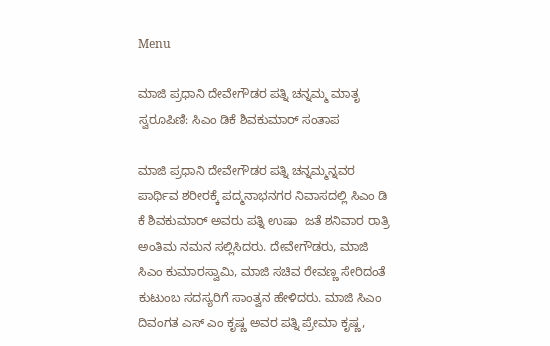Menu

ಮಾಜಿ ಪ್ರಧಾನಿ ದೇವೇಗೌಡರ ಪತ್ನಿ ಚನ್ನಮ್ಮ ಮಾತೃ ಸ್ವರೂಪಿಣಿ: ಸಿಎಂ ಡಿಕೆ ಶಿವಕುಮಾರ್‌ ಸಂತಾಪ

ಮಾಜಿ ಪ್ರಧಾನಿ ದೇವೇಗೌಡರ ಪತ್ನಿ ಚನ್ನಮ್ಮನ್ನವರ ಪಾರ್ಥಿವ ಶರೀರಕ್ಕೆ ಪದ್ಮನಾಭನಗರ ನಿವಾಸದಲ್ಲಿ ಸಿಎಂ ಡಿ ಕೆ ಶಿವಕುಮಾರ್ ಅವರು ಪತ್ನಿ ಉಷಾ  ಜತೆ ಶನಿವಾರ ರಾತ್ರಿ ಅಂತಿಮ ನಮನ ಸಲ್ಲಿಸಿದರು. ದೇವೇಗೌಡರು, ಮಾಜಿ ಸಿಎಂ ಕುಮಾರಸ್ವಾಮಿ, ಮಾಜಿ ಸಚಿವ ರೇವಣ್ಣ ಸೇರಿದಂತೆ ಕುಟುಂಬ ಸದಸ್ಯರಿಗೆ ಸಾಂತ್ವನ ಹೇಳಿದರು. ಮಾಜಿ ಸಿಎಂ ದಿವಂಗತ ಎಸ್ ಎಂ ಕೃಷ್ಣ ಅವರ ಪತ್ನಿ ಪ್ರೇಮಾ ಕೃಷ್ಣ,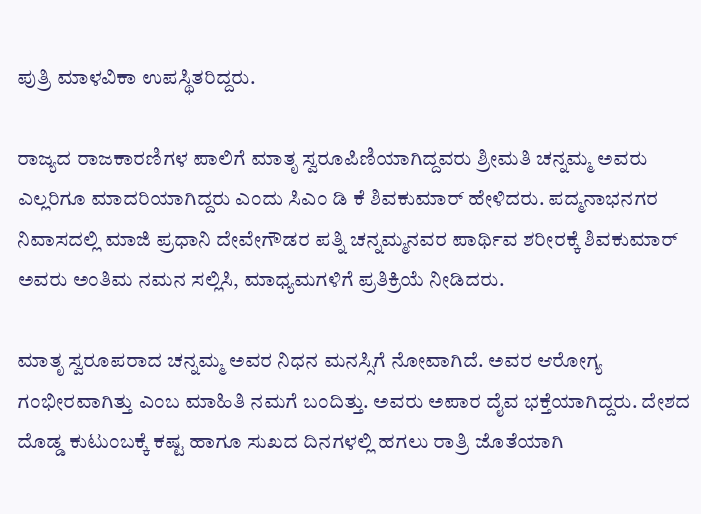ಪುತ್ರಿ ಮಾಳವಿಕಾ ಉಪಸ್ಥಿತರಿದ್ದರು.

ರಾಜ್ಯದ ರಾಜಕಾರಣಿಗಳ ಪಾಲಿಗೆ ಮಾತೃ ಸ್ವರೂಪಿಣಿಯಾಗಿದ್ದವರು ಶ್ರೀಮತಿ ಚನ್ನಮ್ಮ ಅವರು ಎಲ್ಲರಿಗೂ ಮಾದರಿಯಾಗಿದ್ದರು ಎಂದು ಸಿಎಂ ಡಿ ಕೆ ಶಿವಕುಮಾರ್ ಹೇಳಿದರು. ಪದ್ಮನಾಭನಗರ ನಿವಾಸದಲ್ಲಿ ಮಾಜಿ ಪ್ರಧಾನಿ ದೇವೇಗೌಡರ ಪತ್ನಿ ಚನ್ನಮ್ಮನವರ ಪಾರ್ಥಿವ ಶರೀರಕ್ಕೆ ಶಿವಕುಮಾರ್ ಅವರು ಅಂತಿಮ ನಮನ ಸಲ್ಲಿಸಿ, ಮಾಧ್ಯಮಗಳಿಗೆ ಪ್ರತಿಕ್ರಿಯೆ ನೀಡಿದರು.

ಮಾತೃ ಸ್ವರೂಪರಾದ ಚನ್ನಮ್ಮ ಅವರ ನಿಧನ ಮನಸ್ಸಿಗೆ ನೋವಾಗಿದೆ. ಅವರ ಆರೋಗ್ಯ ಗಂಭೀರವಾಗಿತ್ತು ಎಂಬ ಮಾಹಿತಿ ನಮಗೆ ಬಂದಿತ್ತು. ಅವರು ಅಪಾರ ದೈವ ಭಕ್ತೆಯಾಗಿದ್ದರು. ದೇಶದ ದೊಡ್ಡ ಕುಟುಂಬಕ್ಕೆ ಕಷ್ಟ ಹಾಗೂ ಸುಖದ ದಿನಗಳಲ್ಲಿ ಹಗಲು ರಾತ್ರಿ ಜೊತೆಯಾಗಿ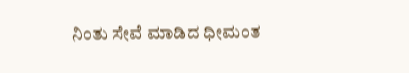ನಿಂತು ಸೇವೆ ಮಾಡಿದ ಧೀಮಂತ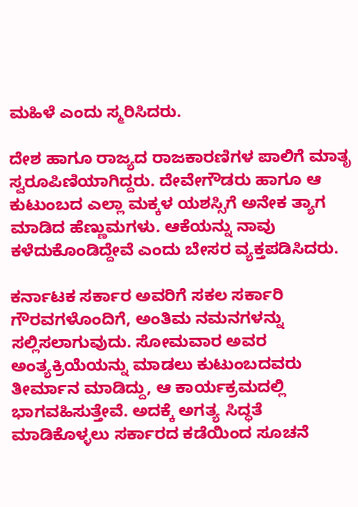ಮಹಿಳೆ ಎಂದು ಸ್ಮರಿಸಿದರು.

ದೇಶ ಹಾಗೂ ರಾಜ್ಯದ ರಾಜಕಾರಣಿಗಳ ಪಾಲಿಗೆ ಮಾತೃ ಸ್ವರೂಪಿಣಿಯಾಗಿದ್ದರು. ದೇವೇಗೌಡರು ಹಾಗೂ ಆ ಕುಟುಂಬದ ಎಲ್ಲಾ ಮಕ್ಕಳ ಯಶಸ್ಸಿಗೆ ಅನೇಕ ತ್ಯಾಗ ಮಾಡಿದ ಹೆಣ್ಣುಮಗಳು. ಆಕೆಯನ್ನು ನಾವು ಕಳೆದುಕೊಂಡಿದ್ದೇವೆ ಎಂದು ಬೇಸರ ವ್ಯಕ್ತಪಡಿಸಿದರು.

ಕರ್ನಾಟಕ ಸರ್ಕಾರ ಅವರಿಗೆ ಸಕಲ ಸರ್ಕಾರಿ ಗೌರವಗಳೊಂದಿಗೆ, ಅಂತಿಮ ನಮನಗಳನ್ನು ಸಲ್ಲಿಸಲಾಗುವುದು. ಸೋಮವಾರ ಅವರ ಅಂತ್ಯಕ್ರಿಯೆಯನ್ನು ಮಾಡಲು ಕುಟುಂಬದವರು ತೀರ್ಮಾನ ಮಾಡಿದ್ದು, ಆ ಕಾರ್ಯಕ್ರಮದಲ್ಲಿ ಭಾಗವಹಿಸುತ್ತೇವೆ. ಅದಕ್ಕೆ ಅಗತ್ಯ ಸಿದ್ಧತೆ ಮಾಡಿಕೊಳ್ಳಲು ಸರ್ಕಾರದ ಕಡೆಯಿಂದ ಸೂಚನೆ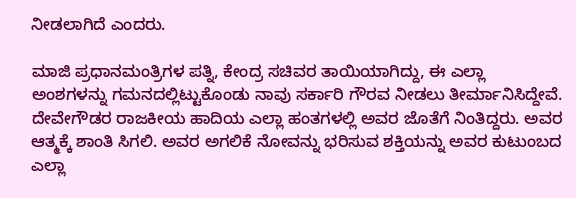ನೀಡಲಾಗಿದೆ ಎಂದರು.

ಮಾಜಿ ಪ್ರಧಾನಮಂತ್ರಿಗಳ ಪತ್ನಿ, ಕೇಂದ್ರ ಸಚಿವರ ತಾಯಿಯಾಗಿದ್ದು, ಈ ಎಲ್ಲಾ ಅಂಶಗಳನ್ನು ಗಮನದಲ್ಲಿಟ್ಟುಕೊಂಡು ನಾವು ಸರ್ಕಾರಿ ಗೌರವ ನೀಡಲು ತೀರ್ಮಾನಿಸಿದ್ದೇವೆ. ದೇವೇಗೌಡರ ರಾಜಕೀಯ ಹಾದಿಯ ಎಲ್ಲಾ ಹಂತಗಳಲ್ಲಿ ಅವರ ಜೊತೆಗೆ ನಿಂತಿದ್ದರು. ಅವರ ಆತ್ಮಕ್ಕೆ ಶಾಂತಿ ಸಿಗಲಿ. ಅವರ ಅಗಲಿಕೆ ನೋವನ್ನು ಭರಿಸುವ ಶಕ್ತಿಯನ್ನು ಅವರ ಕುಟುಂಬದ ಎಲ್ಲಾ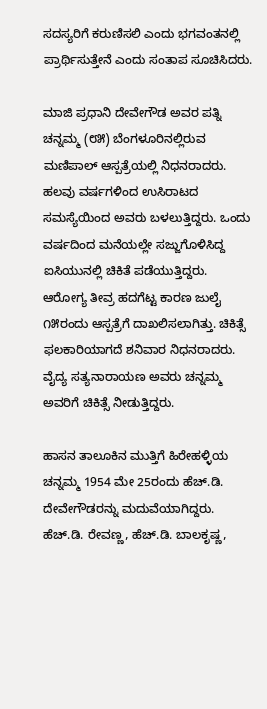ಸದಸ್ಯರಿಗೆ ಕರುಣಿಸಲಿ ಎಂದು ಭಗವಂತನಲ್ಲಿ ಪ್ರಾರ್ಥಿಸುತ್ತೇನೆ ಎಂದು ಸಂತಾಪ ಸೂಚಿಸಿದರು.

ಮಾಜಿ ಪ್ರಧಾನಿ ದೇವೇಗೌಡ ಅವರ ಪತ್ನಿ ಚನ್ನಮ್ಮ (೮೫) ಬೆಂಗಳೂರಿನಲ್ಲಿರುವ ಮಣಿಪಾಲ್‌ ಆಸ್ಪತ್ರೆಯಲ್ಲಿ ನಿಧನರಾದರು. ಹಲವು ವರ್ಷಗಳಿಂದ ಉಸಿರಾಟದ ಸಮಸ್ಯೆಯಿಂದ ಅವರು ಬಳಲುತ್ತಿದ್ದರು. ಒಂದು ವರ್ಷದಿಂದ ಮನೆಯಲ್ಲೇ ಸಜ್ಜುಗೊಳಿಸಿದ್ದ ಐಸಿಯುನಲ್ಲಿ ಚಿಕಿತೆ ಪಡೆಯುತ್ತಿದ್ದರು. ಆರೋಗ್ಯ ತೀವ್ರ ಹದಗೆಟ್ಟ ಕಾರಣ ಜುಲೈ ೧೫ರಂದು ಆಸ್ಪತ್ರೆಗೆ ದಾಖಲಿಸಲಾಗಿತ್ತು. ಚಿಕಿತ್ಸೆ ಫಲಕಾರಿಯಾಗದೆ ಶನಿವಾರ ನಿಧನರಾದರು.
ವೈದ್ಯ ಸತ್ಯನಾರಾಯಣ ಅವರು ಚನ್ನಮ್ಮ ಅವರಿಗೆ ಚಿಕಿತ್ಸೆ ನೀಡುತ್ತಿದ್ದರು.

ಹಾಸನ ತಾಲೂಕಿನ ಮುತ್ತಿಗೆ ಹಿರೇಹಳ್ಳಿಯ ಚನ್ನಮ್ಮ 1954 ಮೇ 25ರಂದು ಹೆಚ್.ಡಿ. ದೇವೇಗೌಡರನ್ನು ಮದುವೆಯಾಗಿದ್ದರು. ಹೆಚ್.ಡಿ. ರೇವಣ್ಣ, ಹೆಚ್.ಡಿ. ಬಾಲಕೃಷ್ಣ,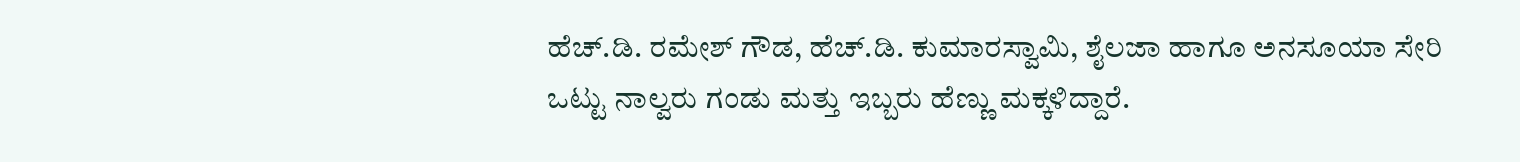ಹೆಚ್.ಡಿ. ರಮೇಶ್ ಗೌಡ, ಹೆಚ್.ಡಿ. ಕುಮಾರಸ್ವಾಮಿ, ಶೈಲಜಾ ಹಾಗೂ ಅನಸೂಯಾ ಸೇರಿ ಒಟ್ಟು ನಾಲ್ವರು ಗಂಡು ಮತ್ತು ಇಬ್ಬರು ಹೆಣ್ಣು ಮಕ್ಕಳಿದ್ದಾರೆ.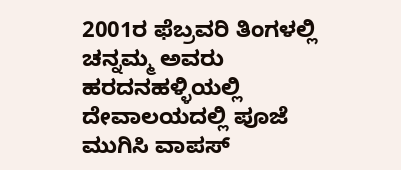2001ರ ಫೆಬ್ರವರಿ ತಿಂಗಳಲ್ಲಿ ಚನ್ನಮ್ಮ ಅವರು ಹರದನಹಳ್ಳಿಯಲ್ಲಿ ದೇವಾಲಯದಲ್ಲಿ ಪೂಜೆ ಮುಗಿಸಿ ವಾಪಸ್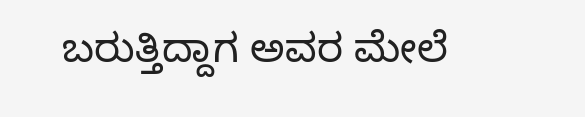ಬರುತ್ತಿದ್ದಾಗ ಅವರ ಮೇಲೆ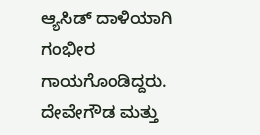ಆ್ಯಸಿಡ್ ದಾಳಿಯಾಗಿ ಗಂಭೀರ ಗಾಯಗೊಂಡಿದ್ದರು. ದೇವೇಗೌಡ ಮತ್ತು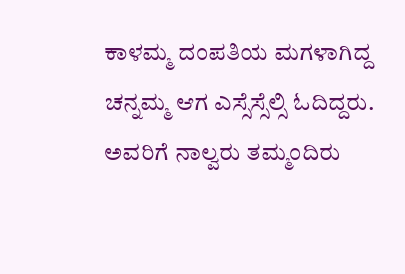ಕಾಳಮ್ಮ ದಂಪತಿಯ ಮಗಳಾಗಿದ್ದ ಚನ್ನಮ್ಮ ಆಗ ಎಸ್ಸೆಸ್ಸೆಲ್ಸಿ ಓದಿದ್ದರು. ಅವರಿಗೆ ನಾಲ್ವರು ತಮ್ಮಂದಿರು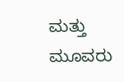ಮತ್ತು ಮೂವರು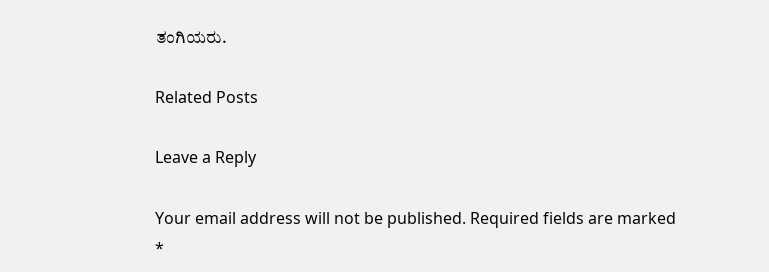ತಂಗಿಯರು.

Related Posts

Leave a Reply

Your email address will not be published. Required fields are marked *